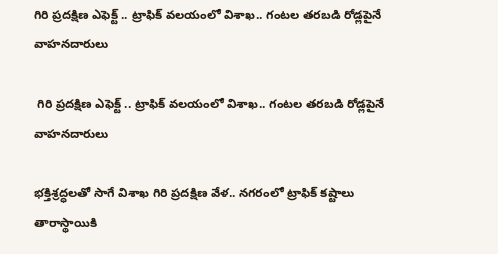గిరి ప్రదక్షిణ ఎఫెక్ట్ .. ట్రాఫిక్ వలయంలో విశాఖ.. గంటల తరబడి రోడ్లపైనే వాహనదారులు

 గిరి ప్రదక్షిణ ఎఫెక్ట్ .. ట్రాఫిక్ వలయంలో విశాఖ.. గంటల తరబడి రోడ్లపైనే వాహనదారులు

భక్తిశ్రద్ధలతో సాగే విశాఖ గిరి ప్రదక్షిణ వేళ.. నగరంలో ట్రాఫిక్ కష్టాలు తారాస్థాయికి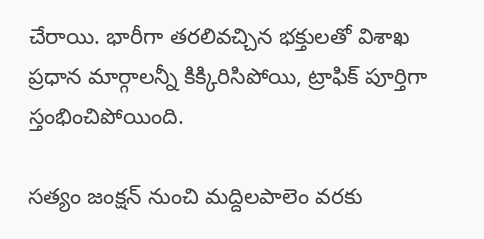చేరాయి. భారీగా తరలివచ్చిన భక్తులతో విశాఖ ప్రధాన మార్గాలన్నీ కిక్కిరిసిపోయి, ట్రాఫిక్ పూర్తిగా స్తంభించిపోయింది.

సత్యం జంక్షన్ నుంచి మద్దిలపాలెం వరకు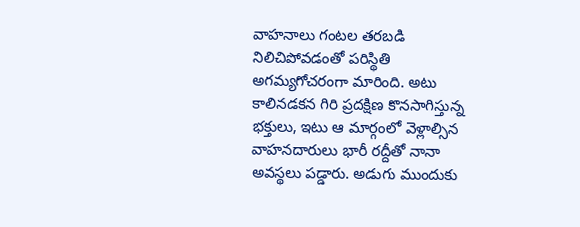వాహనాలు గంటల తరబడి నిలిచిపోవడంతో పరిస్థితి అగమ్యగోచరంగా మారింది. అటు కాలినడకన గిరి ప్రదక్షిణ కొనసాగిస్తున్న భక్తులు, ఇటు ఆ మార్గంలో వెళ్లాల్సిన వాహనదారులు భారీ రద్దీతో నానా అవస్థలు పడ్డారు. అడుగు ముందుకు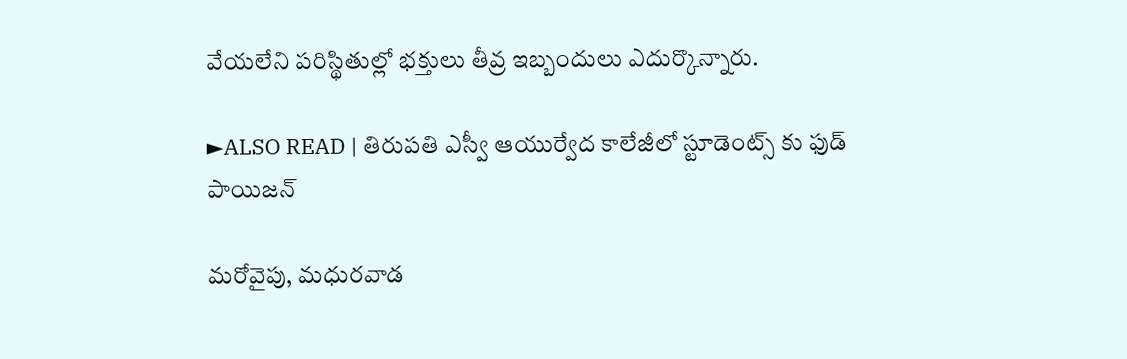వేయలేని పరిస్థితుల్లో భక్తులు తీవ్ర ఇబ్బందులు ఎదుర్కొన్నారు.

►ALSO READ | తిరుపతి ఎస్వీ ఆయుర్వేద కాలేజీలో స్టూడెంట్స్ కు ఫుడ్ పాయిజన్

మరోవైపు, మధురవాడ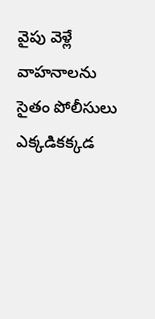వైపు వెళ్లే వాహనాలను సైతం పోలీసులు ఎక్కడికక్కడ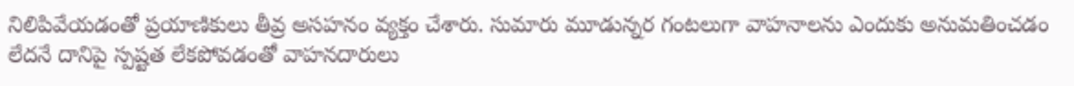నిలిపివేయడంతో ప్రయాణికులు తీవ్ర అసహనం వ్యక్తం చేశారు. సుమారు మూడున్నర గంటలుగా వాహనాలను ఎందుకు అనుమతించడం లేదనే దానిపై స్పష్టత లేకపోవడంతో వాహనదారులు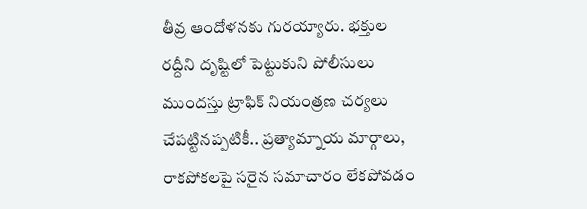తీవ్ర ఆందోళనకు గురయ్యారు. భక్తుల రద్దీని దృష్టిలో పెట్టుకుని పోలీసులు ముందస్తు ట్రాఫిక్ నియంత్రణ చర్యలు చేపట్టినప్పటికీ.. ప్రత్యామ్నాయ మార్గాలు, రాకపోకలపై సరైన సమాచారం లేకపోవడం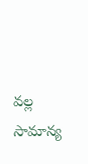వల్ల సామాన్య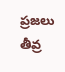ప్రజలు తీవ్ర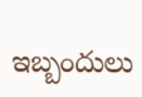ఇబ్బందులు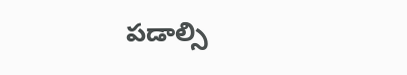పడాల్సి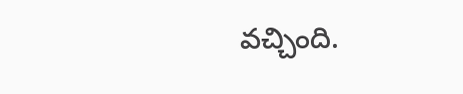వచ్చింది.